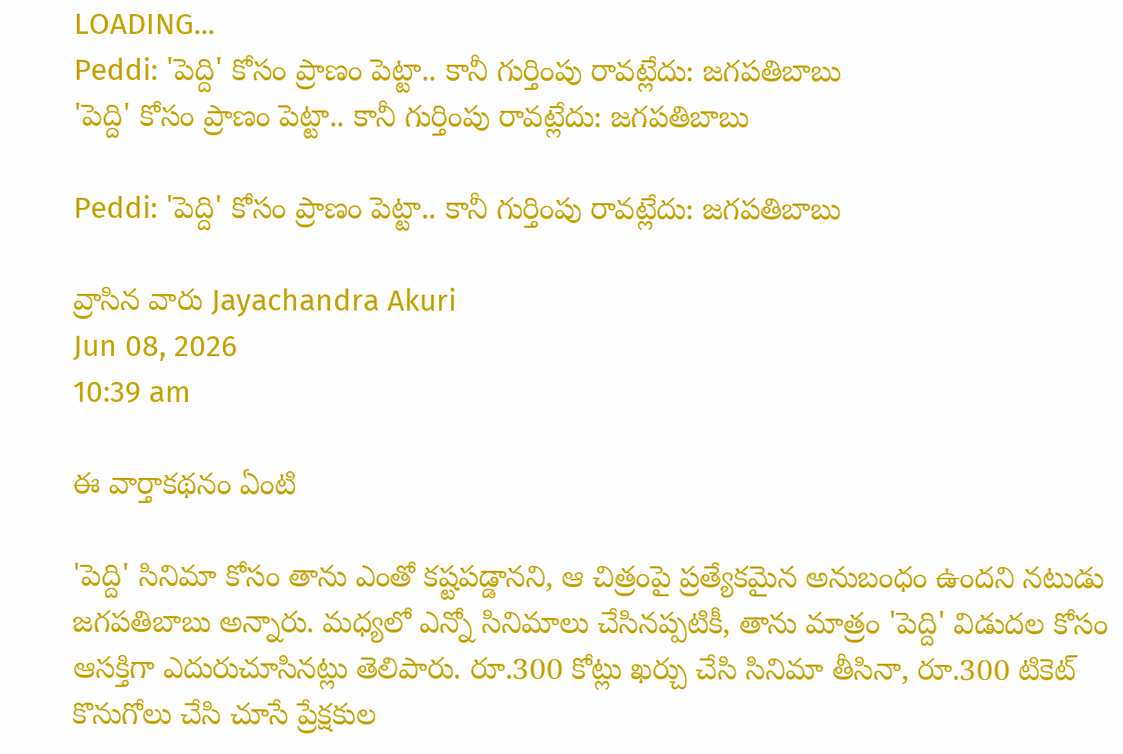LOADING...
Peddi: 'పెద్ది' కోసం ప్రాణం పెట్టా.. కానీ గుర్తింపు రావట్లేదు: జగపతిబాబు
'పెద్ది' కోసం ప్రాణం పెట్టా.. కానీ గుర్తింపు రావట్లేదు: జగపతిబాబు

Peddi: 'పెద్ది' కోసం ప్రాణం పెట్టా.. కానీ గుర్తింపు రావట్లేదు: జగపతిబాబు

వ్రాసిన వారు Jayachandra Akuri
Jun 08, 2026
10:39 am

ఈ వార్తాకథనం ఏంటి

'పెద్ది' సినిమా కోసం తాను ఎంతో కష్టపడ్డానని, ఆ చిత్రంపై ప్రత్యేకమైన అనుబంధం ఉందని నటుడు జగపతిబాబు అన్నారు. మధ్యలో ఎన్నో సినిమాలు చేసినప్పటికీ, తాను మాత్రం 'పెద్ది' విడుదల కోసం ఆసక్తిగా ఎదురుచూసినట్లు తెలిపారు. రూ.300 కోట్లు ఖర్చు చేసి సినిమా తీసినా, రూ.300 టికెట్ కొనుగోలు చేసి చూసే ప్రేక్షకుల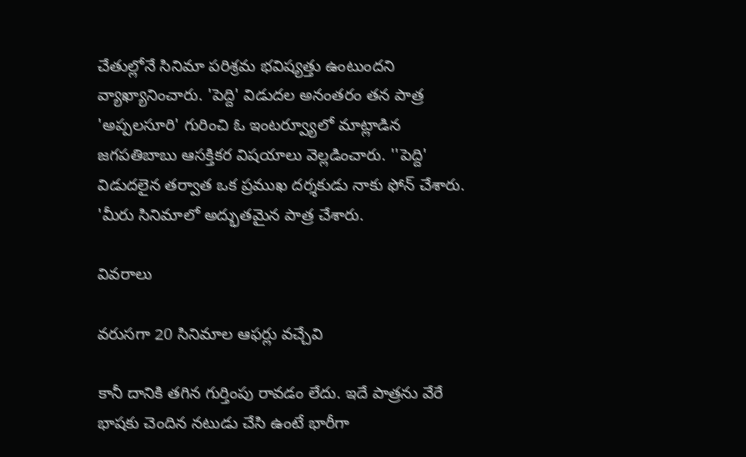చేతుల్లోనే సినిమా పరిశ్రమ భవిష్యత్తు ఉంటుందని వ్యాఖ్యానించారు. 'పెద్ది' విడుదల అనంతరం తన పాత్ర 'అప్పలసూరి' గురించి ఓ ఇంటర్వ్యూలో మాట్లాడిన జగపతిబాబు ఆసక్తికర విషయాలు వెల్లడించారు. ''పెద్ది' విడుదలైన తర్వాత ఒక ప్రముఖ దర్శకుడు నాకు ఫోన్ చేశారు. 'మీరు సినిమాలో అద్భుతమైన పాత్ర చేశారు.

వివరాలు

వరుసగా 20 సినిమాల ఆఫర్లు వచ్చేవి

కానీ దానికి తగిన గుర్తింపు రావడం లేదు. ఇదే పాత్రను వేరే భాషకు చెందిన నటుడు చేసి ఉంటే భారీగా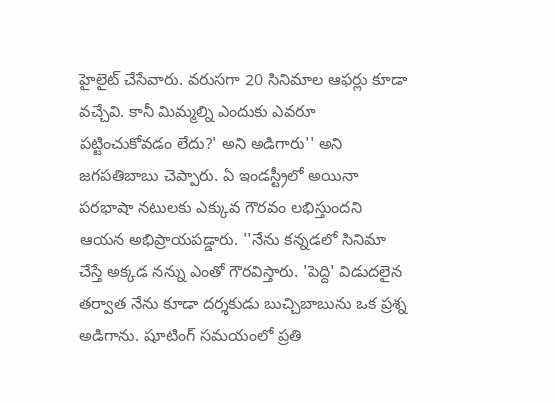హైలైట్ చేసేవారు. వరుసగా 20 సినిమాల ఆఫర్లు కూడా వచ్చేవి. కానీ మిమ్మల్ని ఎందుకు ఎవరూ పట్టించుకోవడం లేదు?' అని అడిగారు'' అని జగపతిబాబు చెప్పారు. ఏ ఇండస్ట్రీలో అయినా పరభాషా నటులకు ఎక్కువ గౌరవం లభిస్తుందని ఆయన అభిప్రాయపడ్డారు. ''నేను కన్నడలో సినిమా చేస్తే అక్కడ నన్ను ఎంతో గౌరవిస్తారు. 'పెద్ది' విడుదలైన తర్వాత నేను కూడా దర్శకుడు బుచ్చిబాబును ఒక ప్రశ్న అడిగాను. షూటింగ్ సమయంలో ప్రతి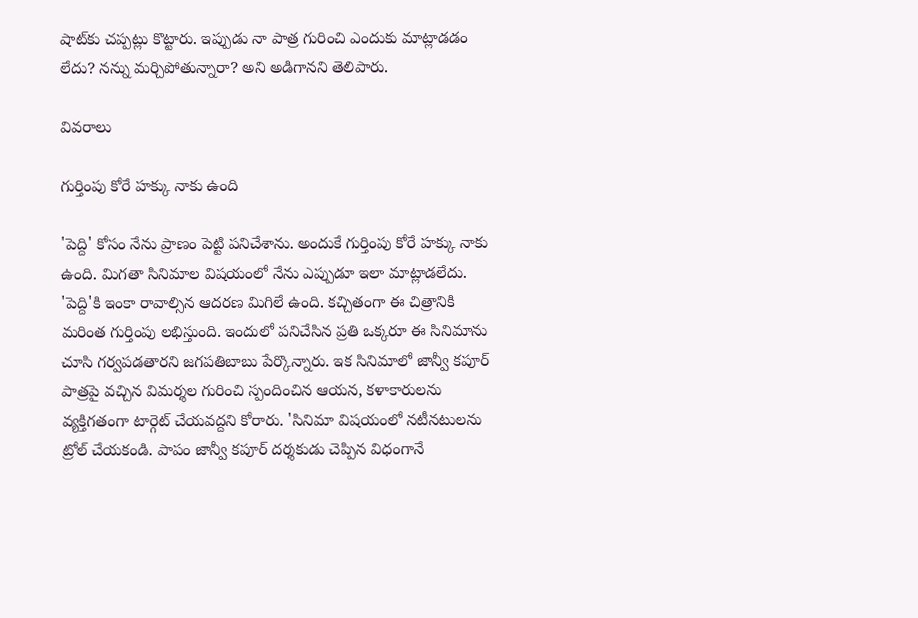షాట్‌కు చప్పట్లు కొట్టారు. ఇప్పుడు నా పాత్ర గురించి ఎందుకు మాట్లాడడం లేదు? నన్ను మర్చిపోతున్నారా? అని అడిగానని తెలిపారు.

వివరాలు

గుర్తింపు కోరే హక్కు నాకు ఉంది

'పెద్ది' కోసం నేను ప్రాణం పెట్టి పనిచేశాను. అందుకే గుర్తింపు కోరే హక్కు నాకు ఉంది. మిగతా సినిమాల విషయంలో నేను ఎప్పుడూ ఇలా మాట్లాడలేదు. 'పెద్ది'కి ఇంకా రావాల్సిన ఆదరణ మిగిలే ఉంది. కచ్చితంగా ఈ చిత్రానికి మరింత గుర్తింపు లభిస్తుంది. ఇందులో పనిచేసిన ప్రతి ఒక్కరూ ఈ సినిమాను చూసి గర్వపడతారని జగపతిబాబు పేర్కొన్నారు. ఇక సినిమాలో జాన్వీ కపూర్ పాత్రపై వచ్చిన విమర్శల గురించి స్పందించిన ఆయన, కళాకారులను వ్యక్తిగతంగా టార్గెట్ చేయవద్దని కోరారు. 'సినిమా విషయంలో నటీనటులను ట్రోల్ చేయకండి. పాపం జాన్వీ కపూర్ దర్శకుడు చెప్పిన విధంగానే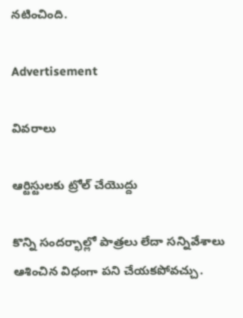నటించింది.

Advertisement

వివరాలు

ఆర్టిస్టులకు ట్రోల్ చేయొద్దు

కొన్ని సందర్భాల్లో పాత్రలు లేదా సన్నివేశాలు ఆశించిన విధంగా పని చేయకపోవచ్చు.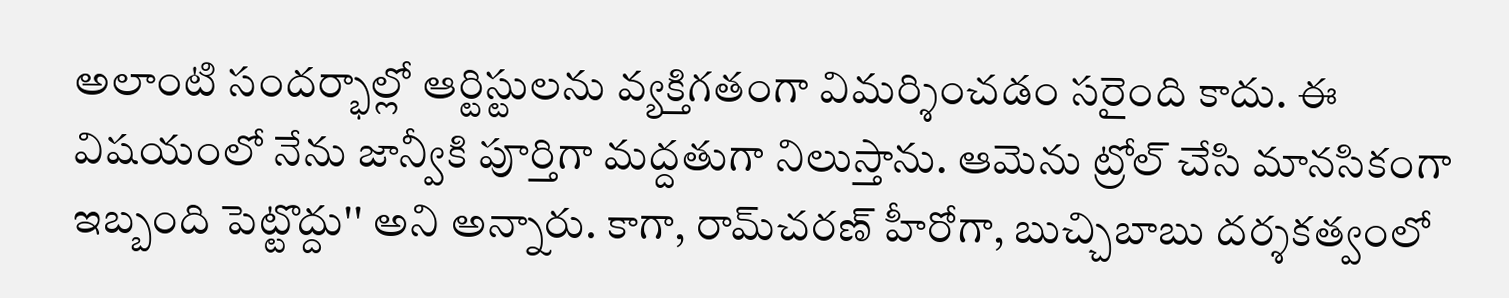అలాంటి సందర్భాల్లో ఆర్టిస్టులను వ్యక్తిగతంగా విమర్శించడం సరైంది కాదు. ఈ విషయంలో నేను జాన్వీకి పూర్తిగా మద్దతుగా నిలుస్తాను. ఆమెను ట్రోల్ చేసి మానసికంగా ఇబ్బంది పెట్టొద్దు'' అని అన్నారు. కాగా, రామ్‌చరణ్ హీరోగా, బుచ్చిబాబు దర్శకత్వంలో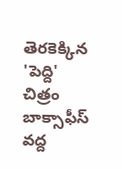తెరకెక్కిన 'పెద్ది' చిత్రం బాక్సాఫీస్ వద్ద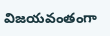విజయవంతంగా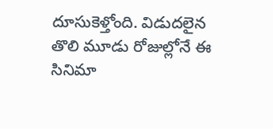దూసుకెళ్తోంది. విడుదలైన తొలి మూడు రోజుల్లోనే ఈ సినిమా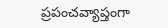ప్రపంచవ్యాప్తంగా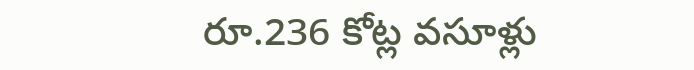రూ.236 కోట్ల వసూళ్లు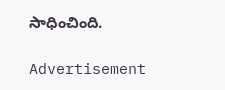సాధించింది.

Advertisement